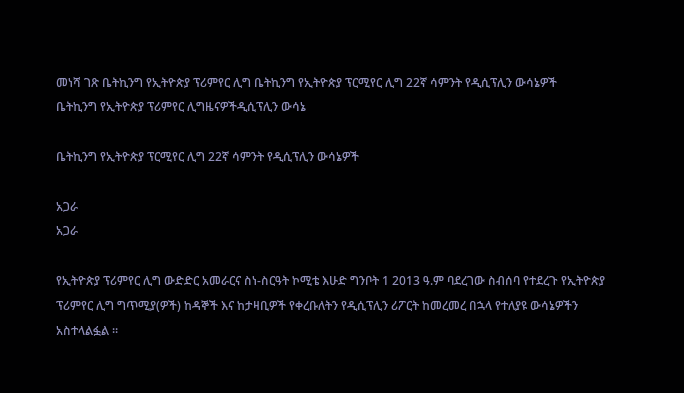መነሻ ገጽ ቤትኪንግ የኢትዮጵያ ፕሪምየር ሊግ ቤትኪንግ የኢትዮጵያ ፕርሚየር ሊግ 22ኛ ሳምንት የዲሲፕሊን ውሳኔዎች
ቤትኪንግ የኢትዮጵያ ፕሪምየር ሊግዜናዎችዲሲፕሊን ውሳኔ

ቤትኪንግ የኢትዮጵያ ፕርሚየር ሊግ 22ኛ ሳምንት የዲሲፕሊን ውሳኔዎች

አጋራ
አጋራ

የኢትዮጵያ ፕሪምየር ሊግ ውድድር አመራርና ስነ-ስርዓት ኮሚቴ እሁድ ግንቦት 1 2013 ዓ.ም ባደረገው ስብሰባ የተደረጉ የኢትዮጵያ ፕሪምየር ሊግ ግጥሚያ(ዎች) ከዳኞች እና ከታዛቢዎች የቀረቡለትን የዲሲፕሊን ሪፖርት ከመረመረ በኋላ የተለያዩ ውሳኔዎችን አስተላልፏል ።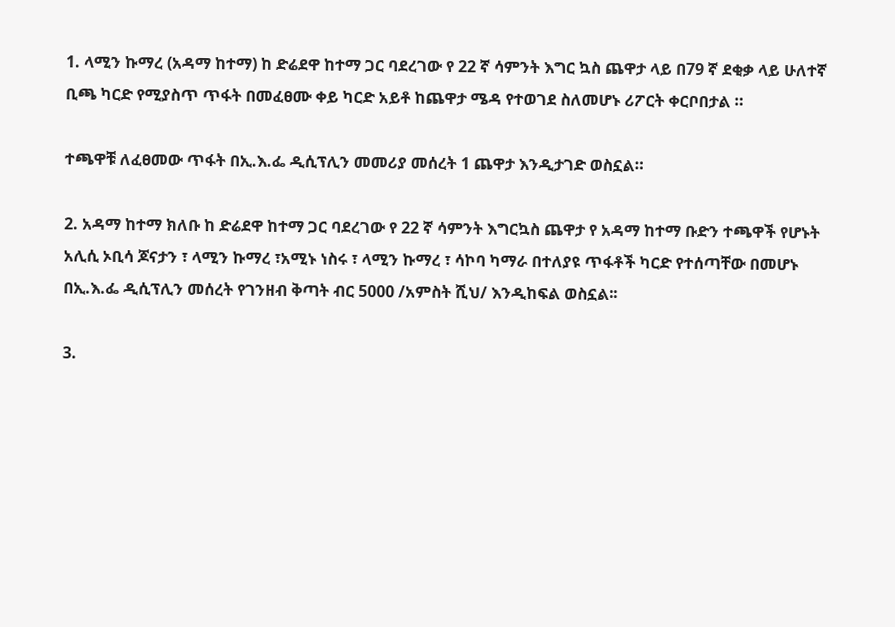1. ላሚን ኩማረ (አዳማ ከተማ) ከ ድሬደዋ ከተማ ጋር ባደረገው የ 22 ኛ ሳምንት እግር ኳስ ጨዋታ ላይ በ79 ኛ ደቂቃ ላይ ሁለተኛ ቢጫ ካርድ የሚያስጥ ጥፋት በመፈፀሙ ቀይ ካርድ አይቶ ከጨዋታ ሜዳ የተወገደ ስለመሆኑ ሪፖርት ቀርቦበታል ።

ተጫዋቹ ለፈፀመው ጥፋት በኢ.እ.ፌ ዲሲፕሊን መመሪያ መሰረት 1 ጨዋታ እንዲታገድ ወስኗል።

2. አዳማ ከተማ ክለቡ ከ ድሬደዋ ከተማ ጋር ባደረገው የ 22 ኛ ሳምንት እግርኳስ ጨዋታ የ አዳማ ከተማ ቡድን ተጫዋች የሆኑት አሊሲ ኦቢሳ ጆናታን ፣ ላሚን ኩማረ ፣አሚኑ ነስሩ ፣ ላሚን ኩማረ ፣ ሳኮባ ካማራ በተለያዩ ጥፋቶች ካርድ የተሰጣቸው በመሆኑ በኢ.እ.ፌ ዲሲፕሊን መሰረት የገንዘብ ቅጣት ብር 5000 /አምስት ሺህ/ እንዲከፍል ወስኗል፡፡

3.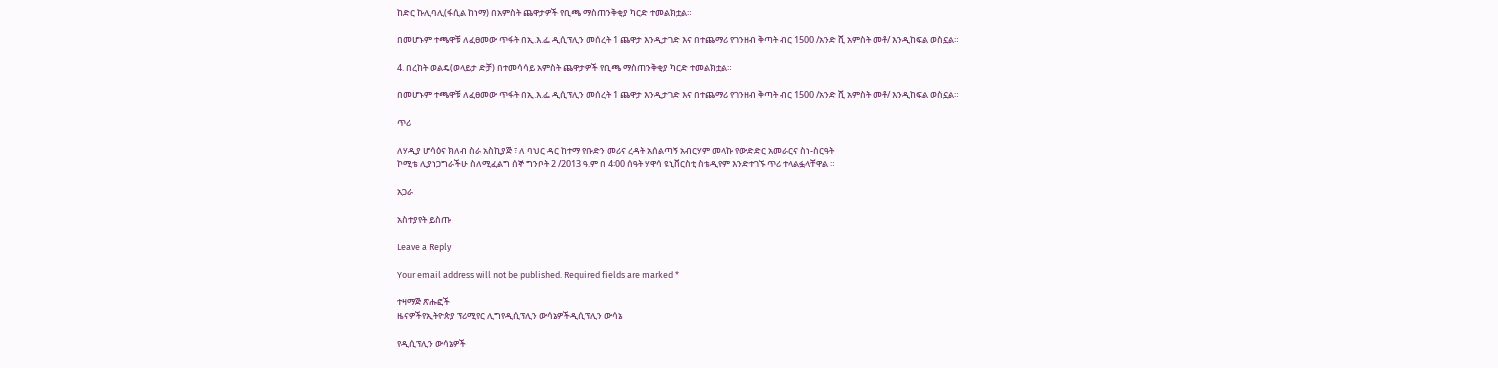ከድር ኩሊባሊ(ፋሲል ከነማ) በአምስት ጨዋታዎች የቢጫ ማስጠንቅቂያ ካርድ ተመልክቷል።

በመሆኑም ተጫዋቹ ለፈፀመው ጥፋት በኢ.እ.ፌ ዲሲፕሊን መሰረት 1 ጨዋታ እንዲታገድ እና በተጨማሪ የገንዘብ ቅጣት ብር 1500 /አንድ ሺ አምስት መቶ/ እንዲከፍል ወስኗል።

4. በረከት ወልዴ(ወላይታ ድቻ) በተመሳሳይ አምስት ጨዋታዎች የቢጫ ማስጠንቅቂያ ካርድ ተመልክቷል።

በመሆኑም ተጫዋቹ ለፈፀመው ጥፋት በኢ.እ.ፌ ዲሲፕሊን መሰረት 1 ጨዋታ እንዲታገድ እና በተጨማሪ የገንዘብ ቅጣት ብር 1500 /አንድ ሺ አምስት መቶ/ እንዲከፍል ወስኗል።

ጥሪ

ለሃዲያ ሆሳዕና ክለብ ስራ አስኪያጅ ፣ ለ ባህር ዳር ከተማ የቡድን መሪና ረዳት አሰልጣኝ አብርሃም መላኩ የውድድር አመራርና ስነ-ስርዓት
ኮሚቴ ሊያነጋግራችሁ ስለሚፈልግ ሰኞ ግንቦት 2 /2013 ዓ.ም በ 4፡00 ሰዓት ሃዋሳ ዩኒቨርስቲ ስቴዲየም እንድተገኙ ጥሪ ተላልፏላቸዋል ።

አጋራ

አስተያየት ይስጡ

Leave a Reply

Your email address will not be published. Required fields are marked *

ተዛማጅ ጽሑፎች
ዜናዎችየኢትዮጵያ ፕሪሚየር ሊግየዲሲፕሊን ውሳኔዎችዲሲፕሊን ውሳኔ

የዲሲፕሊን ውሳኔዎች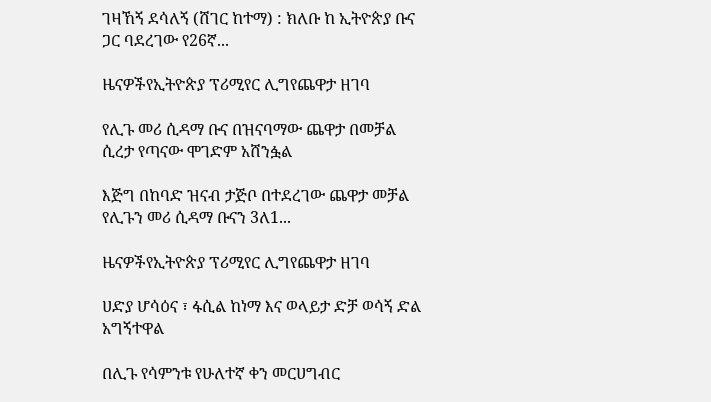ገዛኸኝ ደሳለኝ (ሸገር ከተማ) : ክለቡ ከ ኢትዮጵያ ቡና ጋር ባደረገው የ26ኛ...

ዜናዎችየኢትዮጵያ ፕሪሚየር ሊግየጨዋታ ዘገባ

የሊጉ መሪ ሲዳማ ቡና በዝናባማው ጨዋታ በመቻል ሲረታ የጣናው ሞገድም አሸንፏል

እጅግ በከባድ ዝናብ ታጅቦ በተደረገው ጨዋታ መቻል የሊጉን መሪ ሲዳማ ቡናን 3ለ1...

ዜናዎችየኢትዮጵያ ፕሪሚየር ሊግየጨዋታ ዘገባ

ሀድያ ሆሳዕና ፣ ፋሲል ከነማ እና ወላይታ ድቻ ወሳኝ ድል አግኝተዋል

በሊጉ የሳምንቱ የሁለተኛ ቀን መርሀግብር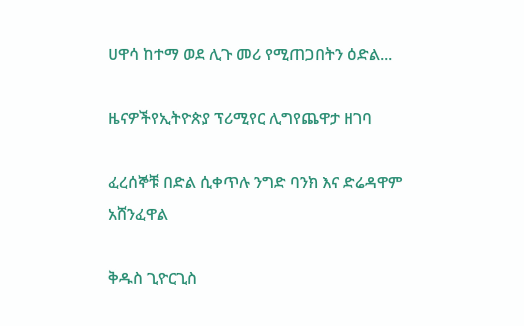ሀዋሳ ከተማ ወደ ሊጉ መሪ የሚጠጋበትን ዕድል...

ዜናዎችየኢትዮጵያ ፕሪሚየር ሊግየጨዋታ ዘገባ

ፈረሰኞቹ በድል ሲቀጥሉ ንግድ ባንክ እና ድሬዳዋም አሸንፈዋል

ቅዱስ ጊዮርጊስ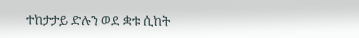ተከታታይ ድሉን ወደ ቋቱ ሲከት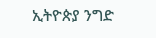ኢትዮጵያ ንግድ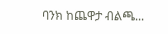ባንክ ከጨዋታ ብልጫ...